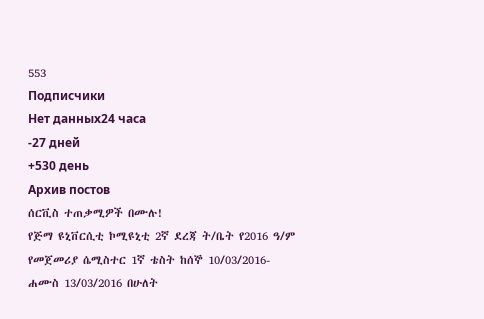553
Подписчики
Нет данных24 часа
-27 дней
+530 день
Архив постов
ሰርቪስ ተጠቃሚዎች በሙሉ!
የጅማ ዩኒቨርሲቲ ኮሚዩኒቲ 2ኛ ደረጃ ት/ቤት የ2016 ዓ/ም የመጀመሪያ ሴሚስተር 1ኛ ቴስት ከሰኞ 10/03/2016-ሐሙስ 13/03/2016 በሁለት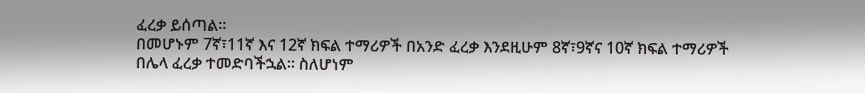ፈረቃ ይሰጣል።
በመሆኑም 7ኛ፣11ኛ እና 12ኛ ክፍል ተማሪዎች በአንድ ፈረቃ እንደዚሁም 8ኛ፣9ኛና 10ኛ ክፍል ተማሪዎች በሌላ ፈረቃ ተመድባችኋል። ስለሆነም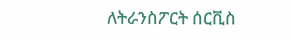ለትራንስፖርት ሰርቪስ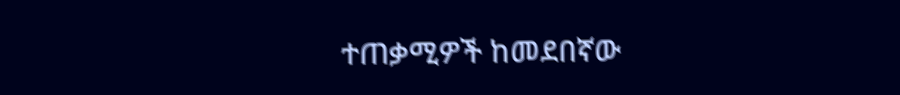ተጠቃሚዎች ከመደበኛው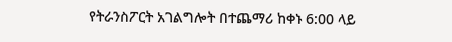የትራንስፖርት አገልግሎት በተጨማሪ ከቀኑ 6:00 ላይ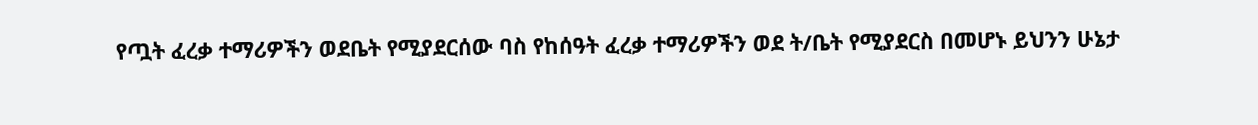የጧት ፈረቃ ተማሪዎችን ወደቤት የሚያደርሰው ባስ የከሰዓት ፈረቃ ተማሪዎችን ወደ ት/ቤት የሚያደርስ በመሆኑ ይህንን ሁኔታ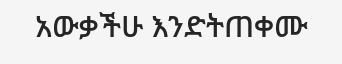አውቃችሁ እንድትጠቀሙ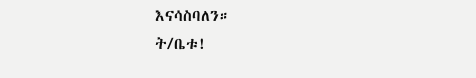እናሳስባለን።
ት/ቤቱ!